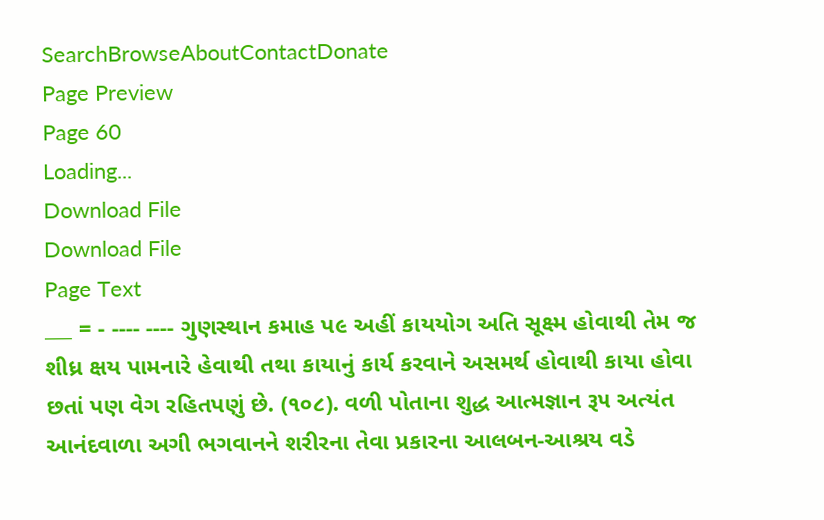SearchBrowseAboutContactDonate
Page Preview
Page 60
Loading...
Download File
Download File
Page Text
___ = - ---- ---- ગુણસ્થાન કમાહ પ૯ અહીં કાયયોગ અતિ સૂક્ષ્મ હોવાથી તેમ જ શીધ્ર ક્ષય પામનારે હેવાથી તથા કાયાનું કાર્ય કરવાને અસમર્થ હોવાથી કાયા હોવા છતાં પણ વેગ રહિતપણું છે. (૧૦૮). વળી પોતાના શુદ્ધ આત્મજ્ઞાન રૂ૫ અત્યંત આનંદવાળા અગી ભગવાનને શરીરના તેવા પ્રકારના આલબન-આશ્રય વડે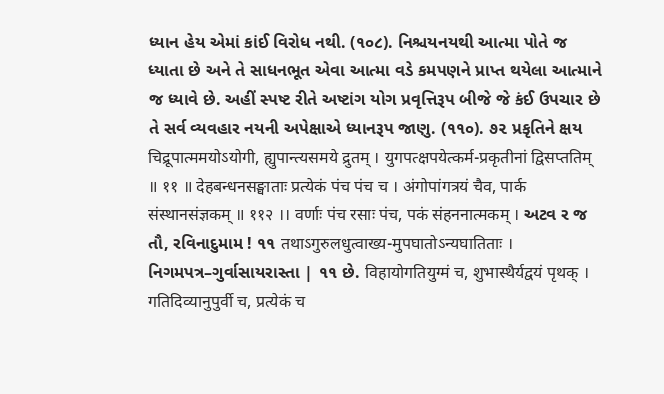ધ્યાન હેય એમાં કાંઈ વિરોધ નથી. (૧૦૮). નિશ્ચયનયથી આત્મા પોતે જ ધ્યાતા છે અને તે સાધનભૂત એવા આત્મા વડે કમપણને પ્રાપ્ત થયેલા આત્માને જ ધ્યાવે છે. અહીં સ્પષ્ટ રીતે અષ્ટાંગ યોગ પ્રવૃત્તિરૂપ બીજે જે કંઈ ઉપચાર છે તે સર્વ વ્યવહાર નયની અપેક્ષાએ ધ્યાનરૂપ જાણુ. (૧૧૦). ૭૨ પ્રકૃતિને ક્ષય चिद्रूपात्ममयोऽयोगी, ह्युपान्त्यसमये द्रुतम् । युगपत्क्षपयेत्कर्म-प्रकृतीनां द्विसप्ततिम् ॥ ११ ॥ देहबन्धनसङ्घाताः प्रत्येकं पंच पंच च । अंगोपांगत्रयं चैव, पार्क संस्थानसंज्ञकम् ॥ ११२ ।। वर्णाः पंच रसाः पंच, पकं संहननात्मकम् । અટવ ર જ તૌ, રવિનાદુમામ ! ૧૧ तथाऽगुरुलधुत्वाख्य-मुपघातोऽन्यघातिताः । નિગમપત્ર–ગુર્વાસાયરાસ્તા | ૧૧ છે. विहायोगतियुग्मं च, शुभास्थैर्यद्वयं पृथक् । गतिदिव्यानुपुर्वी च, प्रत्येकं च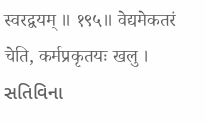स्वरद्वयम् ॥ १९५॥ वेद्यमेकतरं चेति, कर्मप्रकृतयः खलु । સતિવિના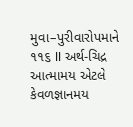મુવા–પુરીવારોપમાને ૧૧૬ II અર્થ-ચિદ્ર આત્મામય એટલે કેવળજ્ઞાનમય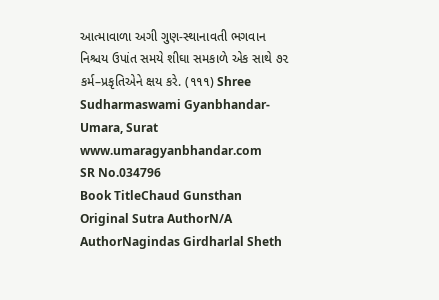આત્માવાળા અગી ગુણ-સ્થાનાવતી ભગવાન નિશ્ચય ઉપાંત સમયે શીઘા સમકાળે એક સાથે ૭૨ કર્મ–પ્રકૃતિએને ક્ષય કરે. (૧૧૧) Shree Sudharmaswami Gyanbhandar-Umara, Surat www.umaragyanbhandar.com
SR No.034796
Book TitleChaud Gunsthan
Original Sutra AuthorN/A
AuthorNagindas Girdharlal Sheth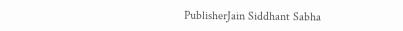PublisherJain Siddhant Sabha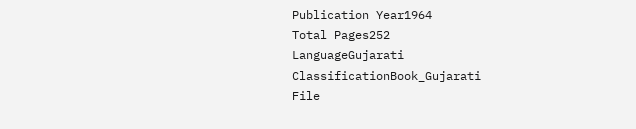Publication Year1964
Total Pages252
LanguageGujarati
ClassificationBook_Gujarati
File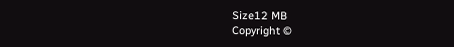Size12 MB
Copyright ©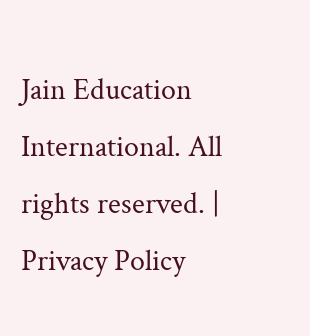Jain Education International. All rights reserved. | Privacy Policy